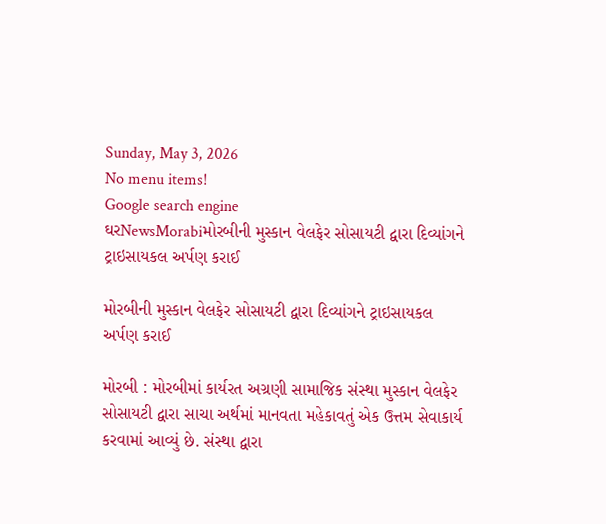Sunday, May 3, 2026
No menu items!
Google search engine
ઘરNewsMorabiમોરબીની મુસ્કાન વેલફેર સોસાયટી દ્વારા દિવ્યાંગને ટ્રાઇસાયકલ અર્પણ કરાઈ

મોરબીની મુસ્કાન વેલફેર સોસાયટી દ્વારા દિવ્યાંગને ટ્રાઇસાયકલ અર્પણ કરાઈ

મોરબી : મોરબીમાં કાર્યરત અગ્રણી સામાજિક સંસ્થા મુસ્કાન વેલફેર સોસાયટી દ્વારા સાચા અર્થમાં માનવતા મહેકાવતું એક ઉત્તમ સેવાકાર્ય કરવામાં આવ્યું છે. સંસ્થા દ્વારા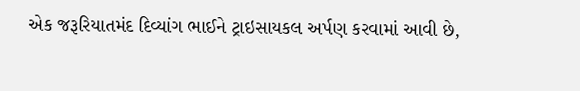એક જરૂરિયાતમંદ દિવ્યાંગ ભાઈને ટ્રાઇસાયકલ અર્પણ કરવામાં આવી છે,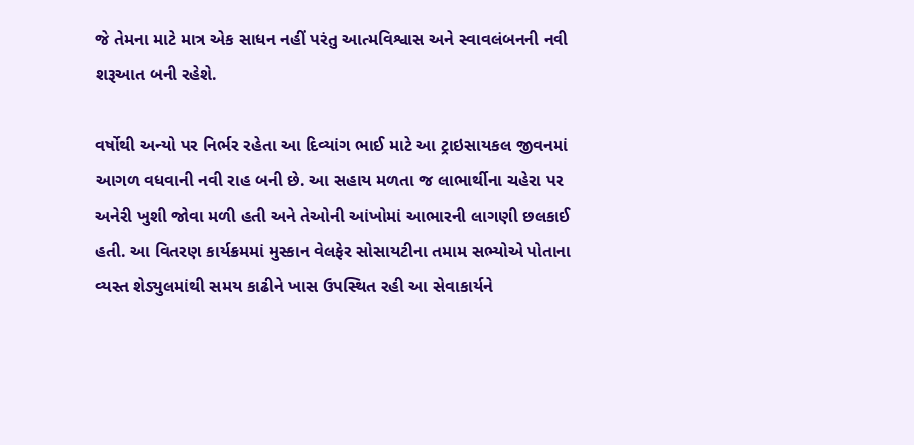જે તેમના માટે માત્ર એક સાધન નહીં પરંતુ આત્મવિશ્વાસ અને સ્વાવલંબનની નવી શરૂઆત બની રહેશે.

વર્ષોથી અન્યો પર નિર્ભર રહેતા આ દિવ્યાંગ ભાઈ માટે આ ટ્રાઇસાયકલ જીવનમાં આગળ વધવાની નવી રાહ બની છે. આ સહાય મળતા જ લાભાર્થીના ચહેરા પર અનેરી ખુશી જોવા મળી હતી અને તેઓની આંખોમાં આભારની લાગણી છલકાઈ હતી. આ વિતરણ કાર્યક્રમમાં મુસ્કાન વેલફેર સોસાયટીના તમામ સભ્યોએ પોતાના વ્યસ્ત શેડ્યુલમાંથી સમય કાઢીને ખાસ ઉપસ્થિત રહી આ સેવાકાર્યને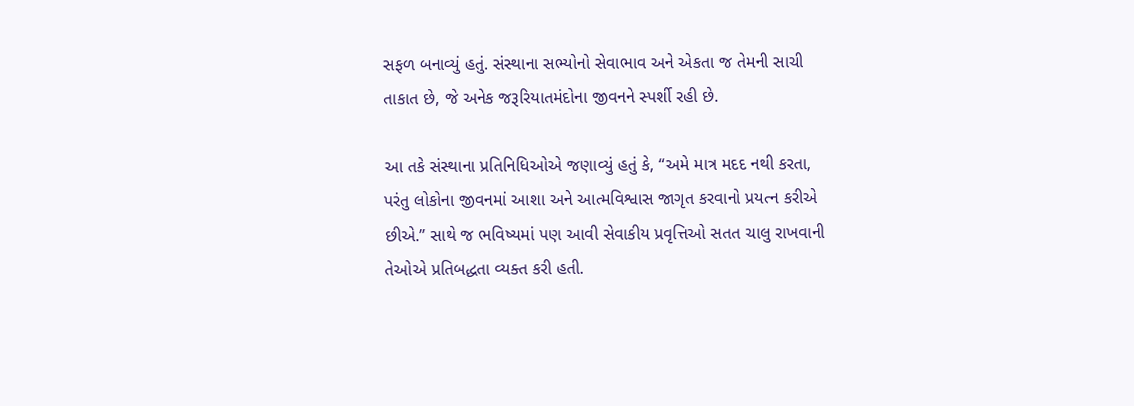સફળ બનાવ્યું હતું. સંસ્થાના સભ્યોનો સેવાભાવ અને એકતા જ તેમની સાચી તાકાત છે, જે અનેક જરૂરિયાતમંદોના જીવનને સ્પર્શી રહી છે.

આ તકે સંસ્થાના પ્રતિનિધિઓએ જણાવ્યું હતું કે, “અમે માત્ર મદદ નથી કરતા, પરંતુ લોકોના જીવનમાં આશા અને આત્મવિશ્વાસ જાગૃત કરવાનો પ્રયત્ન કરીએ છીએ.” સાથે જ ભવિષ્યમાં પણ આવી સેવાકીય પ્રવૃત્તિઓ સતત ચાલુ રાખવાની તેઓએ પ્રતિબદ્ધતા વ્યક્ત કરી હતી.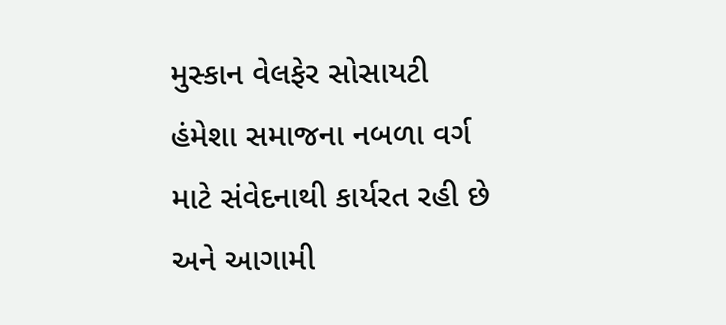મુસ્કાન વેલફેર સોસાયટી હંમેશા સમાજના નબળા વર્ગ માટે સંવેદનાથી કાર્યરત રહી છે અને આગામી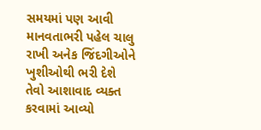સમયમાં પણ આવી માનવતાભરી પહેલ ચાલુ રાખી અનેક જિંદગીઓને ખુશીઓથી ભરી દેશે તેવો આશાવાદ વ્યક્ત કરવામાં આવ્યો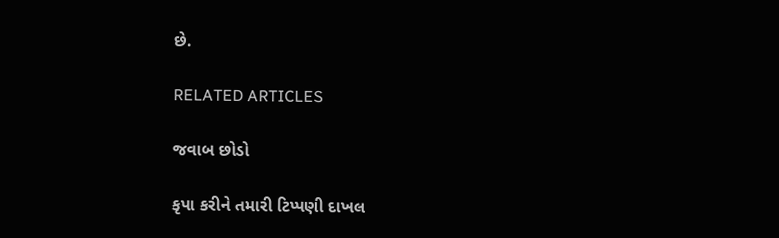છે.

RELATED ARTICLES

જવાબ છોડો

કૃપા કરીને તમારી ટિપ્પણી દાખલ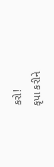કરો!
કૃપા કરીને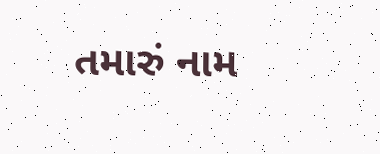તમારું નામ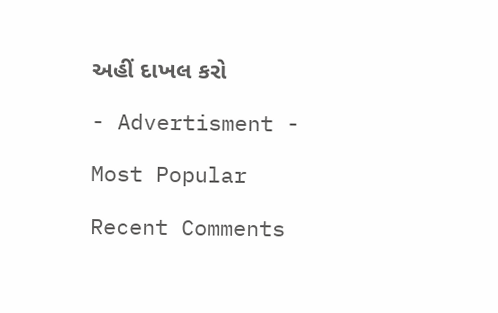અહીં દાખલ કરો

- Advertisment -

Most Popular

Recent Comments